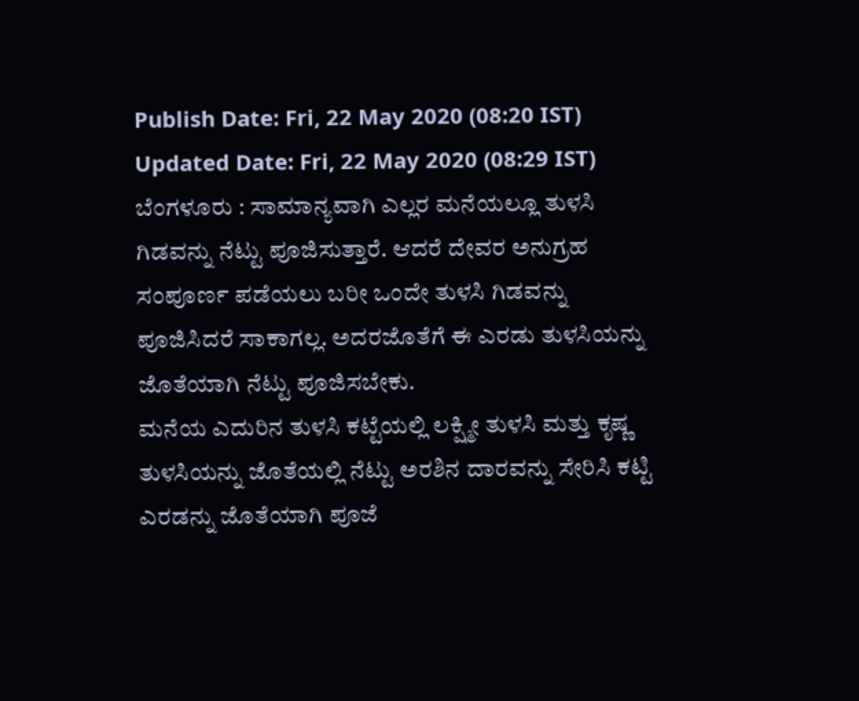Publish Date: Fri, 22 May 2020 (08:20 IST)
Updated Date: Fri, 22 May 2020 (08:29 IST)
ಬೆಂಗಳೂರು : ಸಾಮಾನ್ಯವಾಗಿ ಎಲ್ಲರ ಮನೆಯಲ್ಲೂ ತುಳಸಿ ಗಿಡವನ್ನು ನೆಟ್ಟು ಪೂಜಿಸುತ್ತಾರೆ. ಆದರೆ ದೇವರ ಅನುಗ್ರಹ ಸಂಪೂರ್ಣ ಪಡೆಯಲು ಬರೀ ಒಂದೇ ತುಳಸಿ ಗಿಡವನ್ನು ಪೂಜಿಸಿದರೆ ಸಾಕಾಗಲ್ಲ. ಅದರಜೊತೆಗೆ ಈ ಎರಡು ತುಳಸಿಯನ್ನು ಜೊತೆಯಾಗಿ ನೆಟ್ಟು ಪೂಜಿಸಬೇಕು.
ಮನೆಯ ಎದುರಿನ ತುಳಸಿ ಕಟ್ಟೆಯಲ್ಲಿ ಲಕ್ಷ್ಮೀ ತುಳಸಿ ಮತ್ತು ಕೃಷ್ಣ ತುಳಸಿಯನ್ನು ಜೊತೆಯಲ್ಲಿ ನೆಟ್ಟು ಅರಶಿನ ದಾರವನ್ನು ಸೇರಿಸಿ ಕಟ್ಟಿ ಎರಡನ್ನು ಜೊತೆಯಾಗಿ ಪೂಜೆ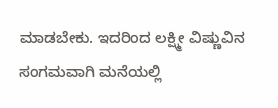ಮಾಡಬೇಕು. ಇದರಿಂದ ಲಕ್ಷ್ಮೀ ವಿಷ್ಣುವಿನ ಸಂಗಮವಾಗಿ ಮನೆಯಲ್ಲಿ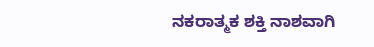ನಕರಾತ್ಮಕ ಶಕ್ತಿ ನಾಶವಾಗಿ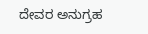ದೇವರ ಅನುಗ್ರಹ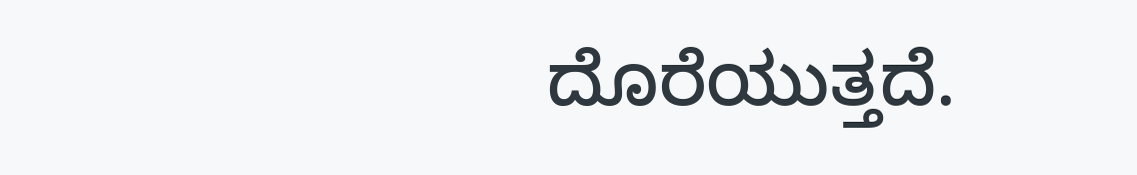ದೊರೆಯುತ್ತದೆ.